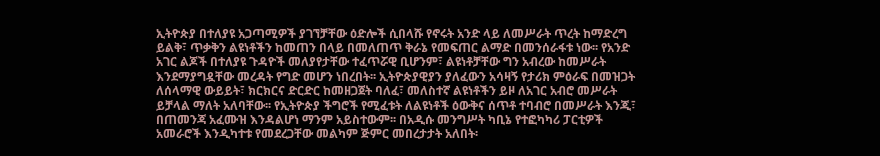ኢትዮጵያ በተለያዩ አጋጣሚዎች ያገኘቻቸው ዕድሎች ሲበላሹ የኖሩት አንድ ላይ ለመሥራት ጥረት ከማድረግ ይልቅ፣ ጥቃቅን ልዩነቶችን ከመጠን በላይ በመለጠጥ ቅራኔ የመፍጠር ልማድ በመንሰራፋቱ ነው፡፡ የአንድ አገር ልጆች በተለያዩ ጉዳዮች መለያየታቸው ተፈጥሯዊ ቢሆንም፣ ልዩነቶቻቸው ግን አብረው ከመሥራት እንደማያግዷቸው መረዳት የግድ መሆን ነበረበት፡፡ ኢትዮጵያዊያን ያለፈውን አሳዛኝ የታሪክ ምዕራፍ በመዝጋት ለሰላማዊ ውይይት፣ ክርክርና ድርድር ከመዘጋጀት ባለፈ፣ መለስተኛ ልዩነቶችን ይዞ ለአገር አብሮ መሥራት ይቻላል ማለት አለባቸው፡፡ የኢትዮጵያ ችግሮች የሚፈቱት ለልዩነቶች ዕውቅና ሰጥቶ ተባብሮ በመሥራት እንጂ፣ በጠመንጃ አፈሙዝ እንዳልሆነ ማንም አይስተውም፡፡ በአዲሱ መንግሥት ካቢኔ የተፎካካሪ ፓርቲዎች አመራሮች እንዲካተቱ የመደረጋቸው መልካም ጅምር መበረታታት አለበት፡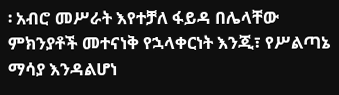፡ አብሮ መሥራት እየተቻለ ፋይዳ በሌላቸው ምክንያቶች መተናነቅ የኋላቀርነት እንጂ፣ የሥልጣኔ ማሳያ እንዳልሆነ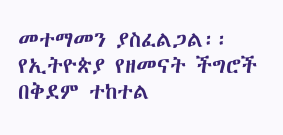መተማመን ያስፈልጋል፡፡ የኢትዮጵያ የዘመናት ችግሮች በቅደም ተከተል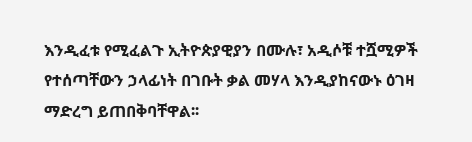እንዲፈቱ የሚፈልጉ ኢትዮጵያዊያን በሙሉ፣ አዲሶቹ ተሿሚዎች የተሰጣቸውን ኃላፊነት በገቡት ቃል መሃላ እንዲያከናውኑ ዕገዛ ማድረግ ይጠበቅባቸዋል፡፡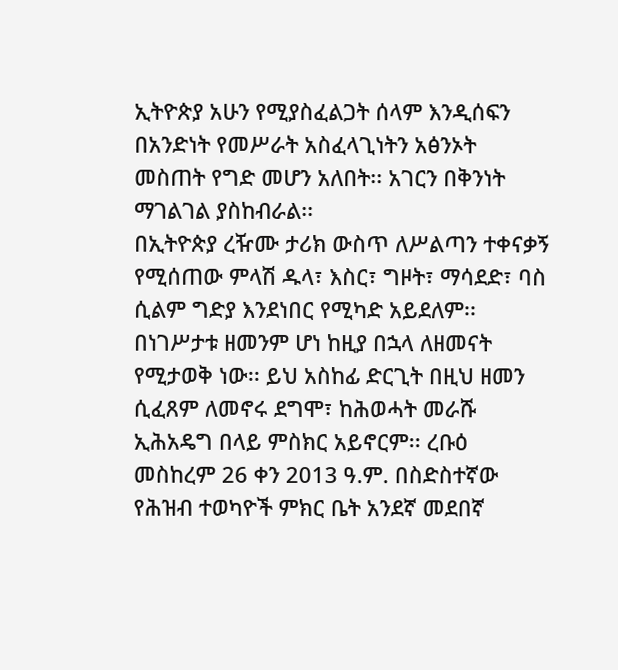ኢትዮጵያ አሁን የሚያስፈልጋት ሰላም እንዲሰፍን በአንድነት የመሥራት አስፈላጊነትን አፅንኦት መስጠት የግድ መሆን አለበት፡፡ አገርን በቅንነት ማገልገል ያስከብራል፡፡
በኢትዮጵያ ረዥሙ ታሪክ ውስጥ ለሥልጣን ተቀናቃኝ የሚሰጠው ምላሽ ዱላ፣ እስር፣ ግዞት፣ ማሳደድ፣ ባስ ሲልም ግድያ እንደነበር የሚካድ አይደለም፡፡ በነገሥታቱ ዘመንም ሆነ ከዚያ በኋላ ለዘመናት የሚታወቅ ነው፡፡ ይህ አስከፊ ድርጊት በዚህ ዘመን ሲፈጸም ለመኖሩ ደግሞ፣ ከሕወሓት መራሹ ኢሕአዴግ በላይ ምስክር አይኖርም፡፡ ረቡዕ መስከረም 26 ቀን 2013 ዓ.ም. በስድስተኛው የሕዝብ ተወካዮች ምክር ቤት አንደኛ መደበኛ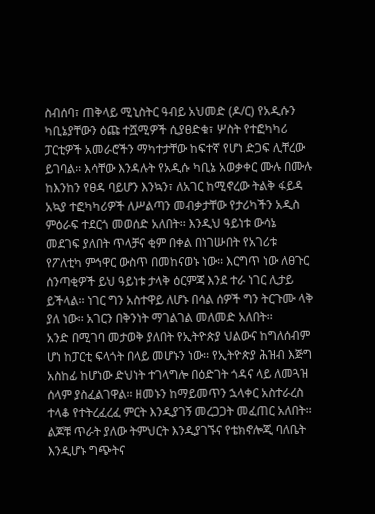ስብሰባ፣ ጠቅላይ ሚኒስትር ዓብይ አህመድ (ዶ/ር) የአዲሱን ካቢኔያቸውን ዕጩ ተሿሚዎች ሲያፀድቁ፣ ሦስት የተፎካካሪ ፓርቲዎች አመራሮችን ማካተታቸው ከፍተኛ የሆነ ድጋፍ ሊቸረው ይገባል፡፡ እሳቸው እንዳሉት የአዲሱ ካቢኔ አወቃቀር ሙሉ በሙሉ ከእንከን የፀዳ ባይሆን እንኳን፣ ለአገር ከሚኖረው ትልቅ ፋይዳ አኳያ ተፎካካሪዎች ለሥልጣን መብቃታቸው የታሪካችን አዲስ ምዕራፍ ተደርጎ መወሰድ አለበት፡፡ እንዲህ ዓይነቱ ውሳኔ መደገፍ ያለበት ጥላቻና ቂም በቀል በነገሡበት የአገሪቱ የፖለቲካ ምኅዋር ውስጥ በመከናወኑ ነው፡፡ እርግጥ ነው ለፀጉር ሰንጣቂዎች ይህ ዓይነቱ ታላቅ ዕርምጃ እንደ ተራ ነገር ሊታይ ይችላል፡፡ ነገር ግን አስተዋይ ለሆኑ በሳል ሰዎች ግን ትርጉሙ ላቅ ያለ ነው፡፡ አገርን በቅንነት ማገልገል መለመድ አለበት፡፡
አንድ በሚገባ መታወቅ ያለበት የኢትዮጵያ ህልውና ከግለሰብም ሆነ ከፓርቲ ፍላጎት በላይ መሆኑን ነው፡፡ የኢትዮጵያ ሕዝብ እጅግ አስከፊ ከሆነው ድህነት ተገላግሎ በዕድገት ጎዳና ላይ ለመጓዝ ሰላም ያስፈልገዋል፡፡ ዘመኑን ከማይመጥን ኋላቀር አስተራረስ ተላቆ የተትረፈረፈ ምርት እንዲያገኝ መረጋጋት መፈጠር አለበት፡፡ ልጆቹ ጥራት ያለው ትምህርት እንዲያገኙና የቴክኖሎጂ ባለቤት እንዲሆኑ ግጭትና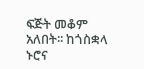ፍጅት መቆም አለበት፡፡ ከጎስቋላ ኑሮና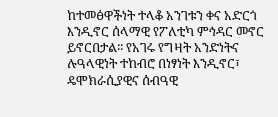ከተመፅዋችነት ተላቆ አንገቱን ቀና አድርጎ እንዲኖር ሰላማዊ የፖለቲካ ምኅዳር መኖር ይኖርበታል፡፡ የአገሩ የግዛት አንድነትና ሉዓላዊነት ተከብሮ በነፃነት እንዲኖር፣ ዴሞክራሲያዊና ሰብዓዊ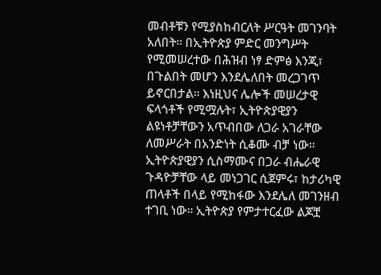መብቶቹን የሚያስከብርለት ሥርዓት መገንባት አለበት፡፡ በኢትዮጵያ ምድር መንግሥት የሚመሠረተው በሕዝብ ነፃ ድምፅ እንጂ፣ በጉልበት መሆን እንደሌለበት መረጋገጥ ይኖርበታል፡፡ እነዚህና ሌሎች መሠረታዊ ፍላጎቶች የሚሟሉት፣ ኢትዮጵያዊያን ልዩነቶቻቸውን አጥብበው ለጋራ አገራቸው ለመሥራት በአንድነት ሲቆሙ ብቻ ነው፡፡ ኢትዮጵያዊያን ሲስማሙና በጋራ ብሔራዊ ጉዳዮቻቸው ላይ መነጋገር ሲጀምሩ፣ ከታሪካዊ ጠላቶች በላይ የሚከፋው እንደሌለ መገንዘብ ተገቢ ነው፡፡ ኢትዮጵያ የምታተርፈው ልጆቿ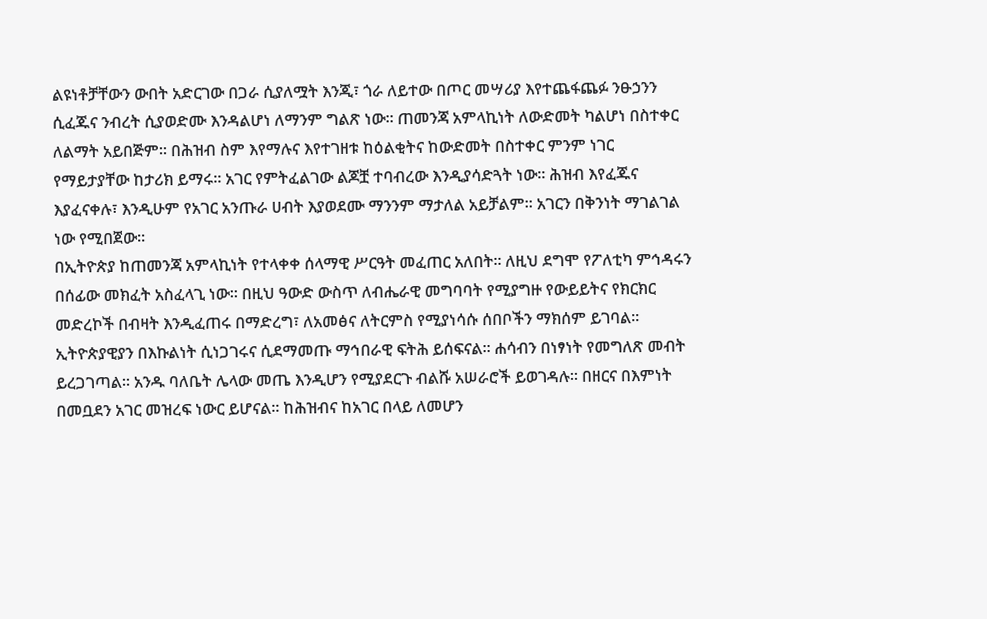ልዩነቶቻቸውን ውበት አድርገው በጋራ ሲያለሟት እንጂ፣ ጎራ ለይተው በጦር መሣሪያ እየተጨፋጨፉ ንፁኃንን ሲፈጁና ንብረት ሲያወድሙ እንዳልሆነ ለማንም ግልጽ ነው፡፡ ጠመንጃ አምላኪነት ለውድመት ካልሆነ በስተቀር ለልማት አይበጅም፡፡ በሕዝብ ስም እየማሉና እየተገዘቱ ከዕልቂትና ከውድመት በስተቀር ምንም ነገር የማይታያቸው ከታሪክ ይማሩ፡፡ አገር የምትፈልገው ልጆቿ ተባብረው እንዲያሳድጓት ነው፡፡ ሕዝብ እየፈጁና እያፈናቀሉ፣ እንዲሁም የአገር አንጡራ ሀብት እያወደሙ ማንንም ማታለል አይቻልም፡፡ አገርን በቅንነት ማገልገል ነው የሚበጀው፡፡
በኢትዮጵያ ከጠመንጃ አምላኪነት የተላቀቀ ሰላማዊ ሥርዓት መፈጠር አለበት፡፡ ለዚህ ደግሞ የፖለቲካ ምኅዳሩን በሰፊው መክፈት አስፈላጊ ነው፡፡ በዚህ ዓውድ ውስጥ ለብሔራዊ መግባባት የሚያግዙ የውይይትና የክርክር መድረኮች በብዛት እንዲፈጠሩ በማድረግ፣ ለአመፅና ለትርምስ የሚያነሳሱ ሰበቦችን ማክሰም ይገባል፡፡ ኢትዮጵያዊያን በእኩልነት ሲነጋገሩና ሲደማመጡ ማኅበራዊ ፍትሕ ይሰፍናል፡፡ ሐሳብን በነፃነት የመግለጽ መብት ይረጋገጣል፡፡ አንዱ ባለቤት ሌላው መጤ እንዲሆን የሚያደርጉ ብልሹ አሠራሮች ይወገዳሉ፡፡ በዘርና በእምነት በመቧደን አገር መዝረፍ ነውር ይሆናል፡፡ ከሕዝብና ከአገር በላይ ለመሆን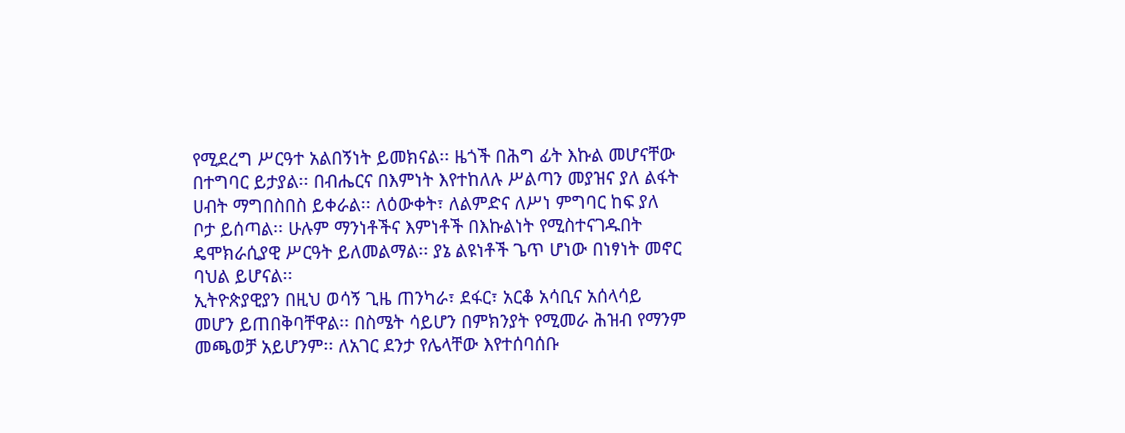የሚደረግ ሥርዓተ አልበኝነት ይመክናል፡፡ ዜጎች በሕግ ፊት እኩል መሆናቸው በተግባር ይታያል፡፡ በብሔርና በእምነት እየተከለሉ ሥልጣን መያዝና ያለ ልፋት ሀብት ማግበስበስ ይቀራል፡፡ ለዕውቀት፣ ለልምድና ለሥነ ምግባር ከፍ ያለ ቦታ ይሰጣል፡፡ ሁሉም ማንነቶችና እምነቶች በእኩልነት የሚስተናገዱበት ዴሞክራሲያዊ ሥርዓት ይለመልማል፡፡ ያኔ ልዩነቶች ጌጥ ሆነው በነፃነት መኖር ባህል ይሆናል፡፡
ኢትዮጵያዊያን በዚህ ወሳኝ ጊዜ ጠንካራ፣ ደፋር፣ አርቆ አሳቢና አሰላሳይ መሆን ይጠበቅባቸዋል፡፡ በስሜት ሳይሆን በምክንያት የሚመራ ሕዝብ የማንም መጫወቻ አይሆንም፡፡ ለአገር ደንታ የሌላቸው እየተሰባሰቡ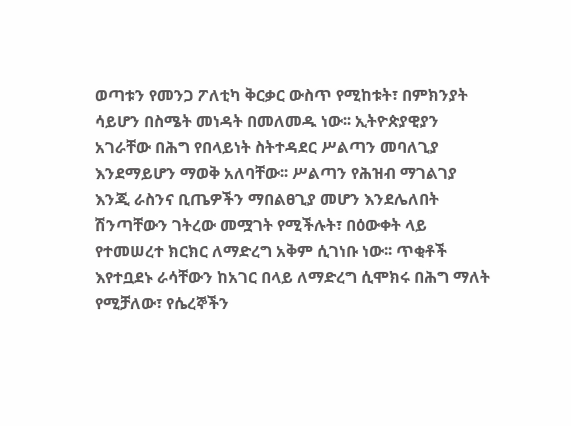ወጣቱን የመንጋ ፖለቲካ ቅርቃር ውስጥ የሚከቱት፣ በምክንያት ሳይሆን በስሜት መነዳት በመለመዱ ነው፡፡ ኢትዮጵያዊያን አገራቸው በሕግ የበላይነት ስትተዳደር ሥልጣን መባለጊያ እንደማይሆን ማወቅ አለባቸው፡፡ ሥልጣን የሕዝብ ማገልገያ እንጂ ራስንና ቢጤዎችን ማበልፀጊያ መሆን እንደሌለበት ሽንጣቸውን ገትረው መሟገት የሚችሉት፣ በዕውቀት ላይ የተመሠረተ ክርክር ለማድረግ አቅም ሲገነቡ ነው፡፡ ጥቂቶች እየተቧደኑ ራሳቸውን ከአገር በላይ ለማድረግ ሲሞክሩ በሕግ ማለት የሚቻለው፣ የሴረኞችን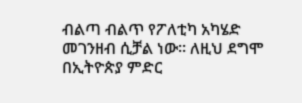ብልጣ ብልጥ የፖለቲካ አካሄድ መገንዘብ ሲቻል ነው፡፡ ለዚህ ደግሞ በኢትዮጵያ ምድር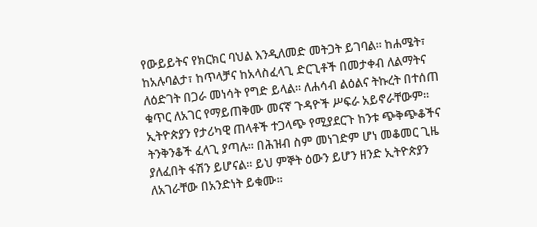የውይይትና የክርክር ባህል እንዲለመድ መትጋት ይገባል፡፡ ከሐሜት፣ ከአሉባልታ፣ ከጥላቻና ከአላስፈላጊ ድርጊቶች በመታቀብ ለልማትና ለዕድገት በጋራ መነሳት የግድ ይላል፡፡ ለሐሳብ ልዕልና ትኩረት በተሰጠ ቁጥር ለአገር የማይጠቅሙ መናኛ ጉዳዮች ሥፍራ አይኖራቸውም፡፡ ኢትዮጵያን የታሪካዊ ጠላቶች ተጋላጭ የሚያደርጉ ከንቱ ጭቅጭቆችና ትንቅንቆች ፈላጊ ያጣሉ፡፡ በሕዝብ ስም መነገድም ሆነ መቆመር ጊዜ ያለፈበት ፋሽን ይሆናል፡፡ ይህ ምኞት ዕውን ይሆን ዘንድ ኢትዮጵያን ለአገራቸው በአንድነት ይቁሙ፡፡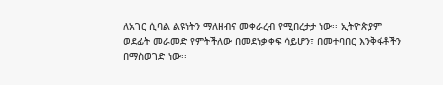ለአገር ሲባል ልዩነትን ማለዘብና መቀራረብ የሚበረታታ ነው፡፡ ኢትዮጵያም ወደፊት መራመድ የምትችለው በመደነቃቀፍ ሳይሆን፣ በመተባበር እንቅፋቶችን በማስወገድ ነው፡፡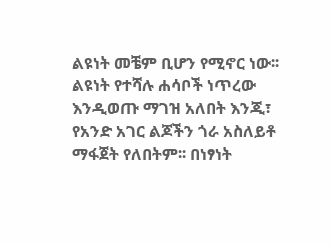ልዩነት መቼም ቢሆን የሚኖር ነው፡፡ ልዩነት የተሻሉ ሐሳቦች ነጥረው እንዲወጡ ማገዝ አለበት እንጂ፣ የአንድ አገር ልጆችን ጎራ አስለይቶ ማፋጀት የለበትም፡፡ በነፃነት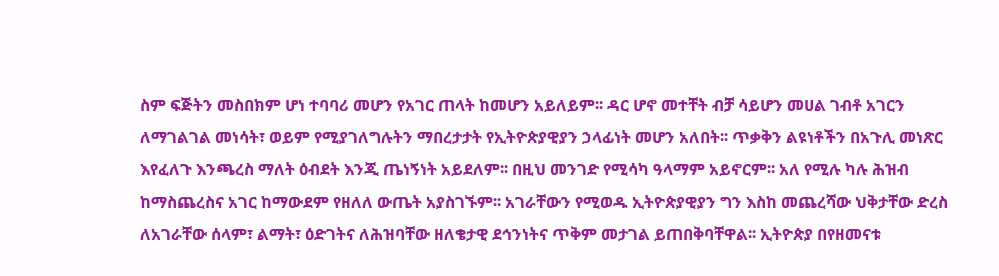ስም ፍጅትን መስበክም ሆነ ተባባሪ መሆን የአገር ጠላት ከመሆን አይለይም፡፡ ዳር ሆኖ መተቸት ብቻ ሳይሆን መሀል ገብቶ አገርን ለማገልገል መነሳት፣ ወይም የሚያገለግሉትን ማበረታታት የኢትዮጵያዊያን ኃላፊነት መሆን አለበት፡፡ ጥቃቅን ልዩነቶችን በአጉሊ መነጽር እየፈለጉ እንጫረስ ማለት ዕብደት እንጂ ጤነኝነት አይደለም፡፡ በዚህ መንገድ የሚሳካ ዓላማም አይኖርም፡፡ አለ የሚሉ ካሉ ሕዝብ ከማስጨረስና አገር ከማውደም የዘለለ ውጤት አያስገኙም፡፡ አገራቸውን የሚወዱ ኢትዮጵያዊያን ግን እስከ መጨረሻው ህቅታቸው ድረስ ለአገራቸው ሰላም፣ ልማት፣ ዕድገትና ለሕዝባቸው ዘለቄታዊ ደኅንነትና ጥቅም መታገል ይጠበቅባቸዋል፡፡ ኢትዮጵያ በየዘመናቱ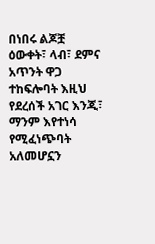በነበሩ ልጆቿ ዕውቀት፣ ላብ፣ ደምና አጥንት ዋጋ ተከፍሎባት እዚህ የደረሰች አገር እንጂ፣ ማንም እየተነሳ የሚፈነጭባት አለመሆኗን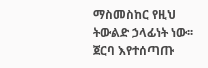ማስመስከር የዚህ ትውልድ ኃላፊነት ነው፡፡ ጀርባ እየተሰጣጡ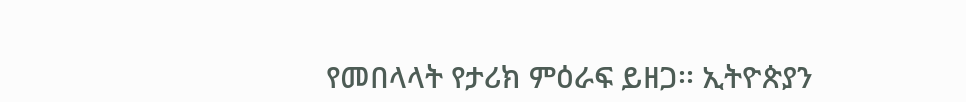የመበላላት የታሪክ ምዕራፍ ይዘጋ፡፡ ኢትዮጵያን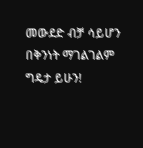መውደድ ብቻ ሳይሆን በቅንነት ማገልገልም ግዴታ ይሁን!